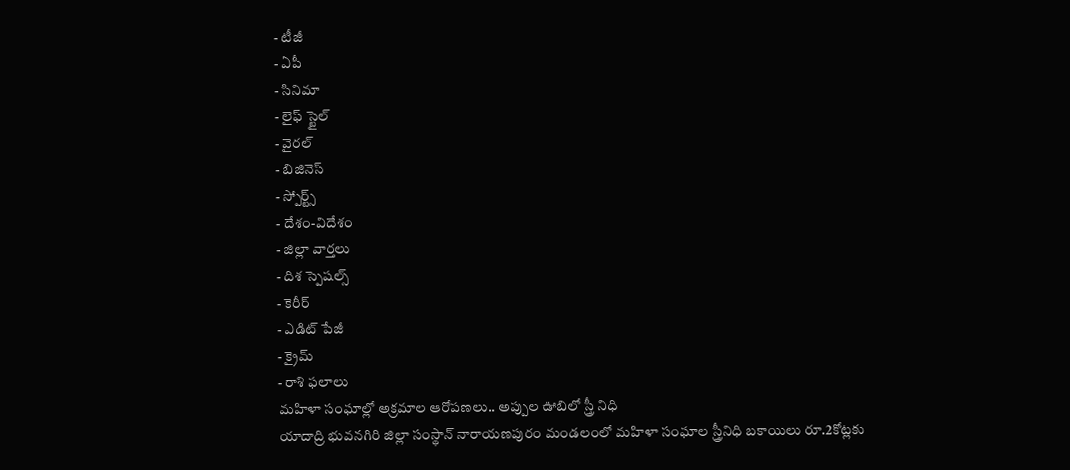- టీజీ
- ఏపీ
- సినిమా
- లైఫ్ స్టైల్
- వైరల్
- బిజినెస్
- స్పోర్ట్స్
- దేశం-విదేశం
- జిల్లా వార్తలు
- దిశ స్పెషల్స్
- కెరీర్
- ఎడిట్ పేజీ
- క్రైమ్
- రాశి ఫలాలు
మహిళా సంఘాల్లో అక్రమాల ఆరోపణలు.. అప్పుల ఊబిలో స్త్రీ నిధి
యాదాద్రి భువనగిరి జిల్లా సంస్థాన్ నారాయణపురం మండలంలో మహిళా సంఘాల స్త్రీనిధి బకాయిలు రూ.2కోట్లకు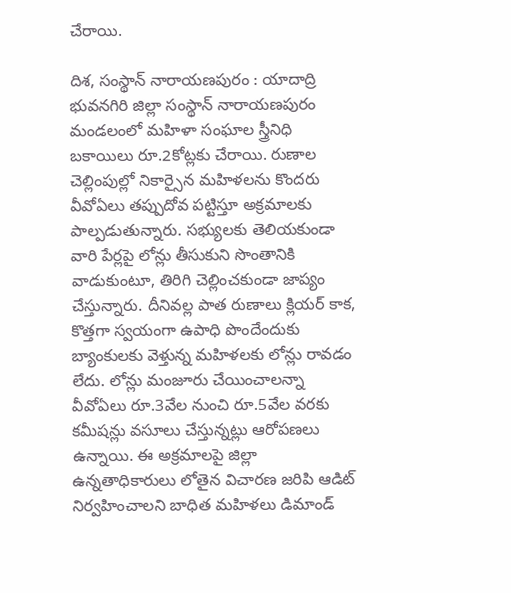చేరాయి.

దిశ, సంస్థాన్ నారాయణపురం : యాదాద్రి భువనగిరి జిల్లా సంస్థాన్ నారాయణపురం మండలంలో మహిళా సంఘాల స్త్రీనిధి బకాయిలు రూ.2కోట్లకు చేరాయి. రుణాల చెల్లింపుల్లో నికార్సైన మహిళలను కొందరు వీవోఏలు తప్పుదోవ పట్టిస్తూ అక్రమాలకు పాల్పడుతున్నారు. సభ్యులకు తెలియకుండా వారి పేర్లపై లోన్లు తీసుకుని సొంతానికి వాడుకుంటూ, తిరిగి చెల్లించకుండా జాప్యం చేస్తున్నారు. దీనివల్ల పాత రుణాలు క్లియర్ కాక, కొత్తగా స్వయంగా ఉపాధి పొందేందుకు బ్యాంకులకు వెళ్తున్న మహిళలకు లోన్లు రావడం లేదు. లోన్లు మంజూరు చేయించాలన్నా వీవోఏలు రూ.3వేల నుంచి రూ.5వేల వరకు కమీషన్లు వసూలు చేస్తున్నట్లు ఆరోపణలు ఉన్నాయి. ఈ అక్రమాలపై జిల్లా ఉన్నతాధికారులు లోతైన విచారణ జరిపి ఆడిట్ నిర్వహించాలని బాధిత మహిళలు డిమాండ్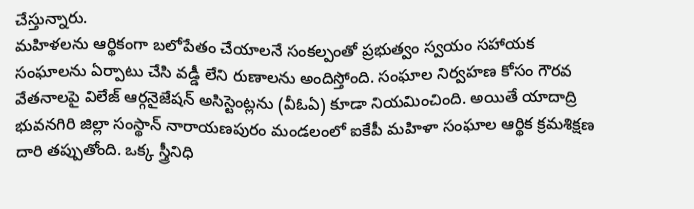చేస్తున్నారు.
మహిళలను ఆర్థికంగా బలోపేతం చేయాలనే సంకల్పంతో ప్రభుత్వం స్వయం సహాయక సంఘాలను ఏర్పాటు చేసి వడ్డీ లేని రుణాలను అందిస్తోంది. సంఘాల నిర్వహణ కోసం గౌరవ వేతనాలపై విలేజ్ ఆర్గనైజేషన్ అసిస్టెంట్లను (వీఓఏ) కూడా నియమించింది. అయితే యాదాద్రి భువనగిరి జిల్లా సంస్థాన్ నారాయణపురం మండలంలో ఐకేపీ మహిళా సంఘాల ఆర్థిక క్రమశిక్షణ దారి తప్పుతోంది. ఒక్క స్త్రీనిధి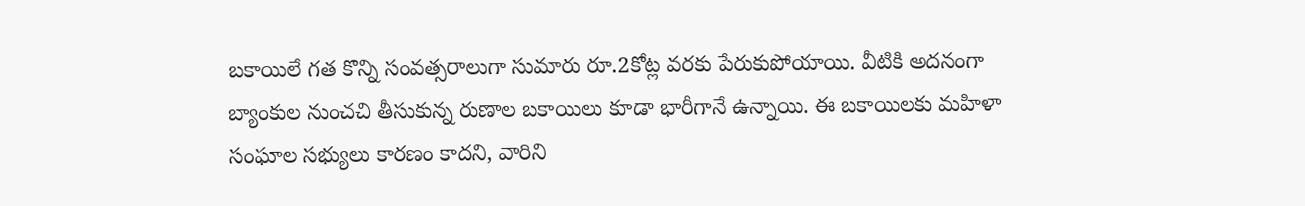బకాయిలే గత కొన్ని సంవత్సరాలుగా సుమారు రూ.2కోట్ల వరకు పేరుకుపోయాయి. వీటికి అదనంగా బ్యాంకుల నుంచచి తీసుకున్న రుణాల బకాయిలు కూడా భారీగానే ఉన్నాయి. ఈ బకాయిలకు మహిళా సంఘాల సభ్యులు కారణం కాదని, వారిని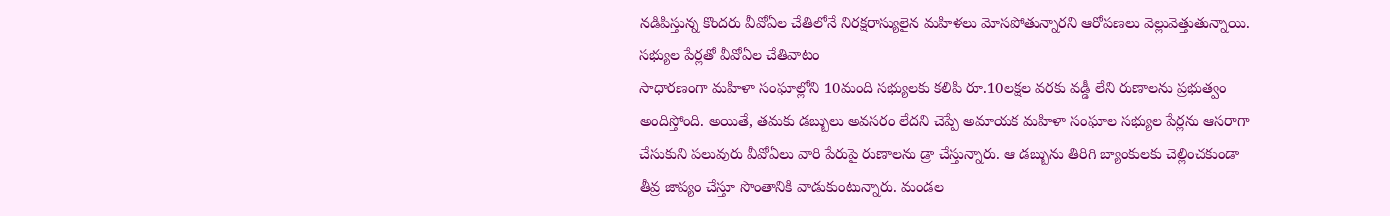నడిపిస్తున్న కొందరు వీవోఏల చేతిలోనే నిరక్షరాస్యులైన మహిళలు మోసపోతున్నారని ఆరోపణలు వెల్లువెత్తుతున్నాయి.
సభ్యుల పేర్లతో వీవోఏల చేతివాటం
సాధారణంగా మహిళా సంఘాల్లోని 10మంది సభ్యులకు కలిపి రూ.10లక్షల వరకు వడ్డీ లేని రుణాలను ప్రభుత్వం అందిస్తోంది. అయితే, తమకు డబ్బులు అవసరం లేదని చెప్పే అమాయక మహిళా సంఘాల సభ్యుల పేర్లను ఆసరాగా చేసుకుని పలువురు వీవోఏలు వారి పేరుపై రుణాలను డ్రా చేస్తున్నారు. ఆ డబ్బును తిరిగి బ్యాంకులకు చెల్లించకుండా తీవ్ర జాప్యం చేస్తూ సొంతానికి వాడుకుంటున్నారు. మండల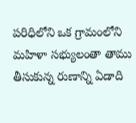పరిధిలోని ఒక గ్రామంలోని మహిళా సభ్యులంతా తాము తీసుకున్న రుణాన్ని ఏడాది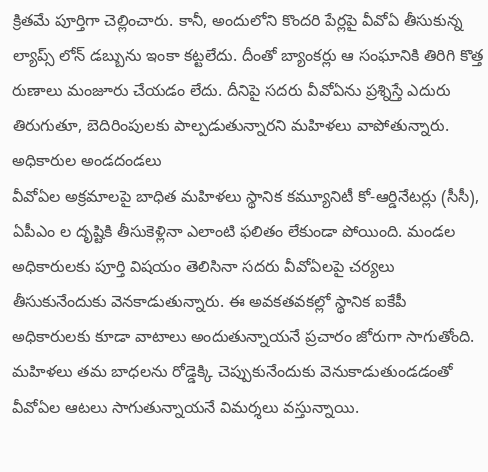క్రితమే పూర్తిగా చెల్లించారు. కానీ, అందులోని కొందరి పేర్లపై వీవోఏ తీసుకున్న ల్యాప్స్ లోన్ డబ్బును ఇంకా కట్టలేదు. దీంతో బ్యాంకర్లు ఆ సంఘానికి తిరిగి కొత్త రుణాలు మంజూరు చేయడం లేదు. దీనిపై సదరు వీవోఏను ప్రశ్నిస్తే ఎదురు తిరుగుతూ, బెదిరింపులకు పాల్పడుతున్నారని మహిళలు వాపోతున్నారు.
అధికారుల అండదండలు
వీవోఏల అక్రమాలపై బాధిత మహిళలు స్థానిక కమ్యూనిటీ కో-ఆర్డినేటర్లు (సీసీ), ఏపీఎం ల దృష్టికి తీసుకెళ్లినా ఎలాంటి ఫలితం లేకుండా పోయింది. మండల అధికారులకు పూర్తి విషయం తెలిసినా సదరు వీవోఏలపై చర్యలు తీసుకునేందుకు వెనకాడుతున్నారు. ఈ అవకతవకల్లో స్థానిక ఐకేపీ అధికారులకు కూడా వాటాలు అందుతున్నాయనే ప్రచారం జోరుగా సాగుతోంది. మహిళలు తమ బాధలను రోడ్డెక్కి చెప్పుకునేందుకు వెనుకాడుతుండడంతో వీవోఏల ఆటలు సాగుతున్నాయనే విమర్శలు వస్తున్నాయి.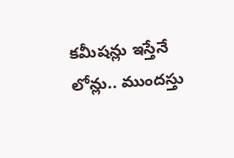కమీషన్లు ఇస్తేనే లోన్లు.. ముందస్తు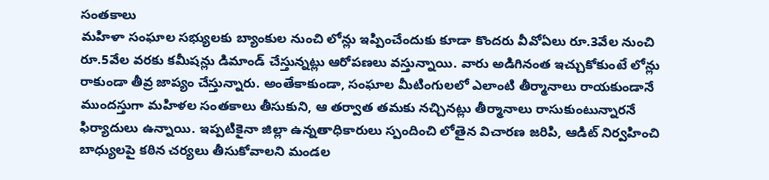సంతకాలు
మహిళా సంఘాల సభ్యులకు బ్యాంకుల నుంచి లోన్లు ఇప్పించేందుకు కూడా కొందరు వీవోఏలు రూ.3వేల నుంచి రూ.5వేల వరకు కమీషన్లు డిమాండ్ చేస్తున్నట్లు ఆరోపణలు వస్తున్నాయి. వారు అడిగినంత ఇచ్చుకోకుంటే లోన్లు రాకుండా తీవ్ర జాప్యం చేస్తున్నారు. అంతేకాకుండా, సంఘాల మీటింగులలో ఎలాంటి తీర్మానాలు రాయకుండానే ముందస్తుగా మహిళల సంతకాలు తీసుకుని, ఆ తర్వాత తమకు నచ్చినట్లు తీర్మానాలు రాసుకుంటున్నారనే ఫిర్యాదులు ఉన్నాయి. ఇప్పటికైనా జిల్లా ఉన్నతాధికారులు స్పందించి లోతైన విచారణ జరిపి, ఆడిట్ నిర్వహించి బాధ్యులపై కఠిన చర్యలు తీసుకోవాలని మండల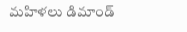మహిళలు డిమాండ్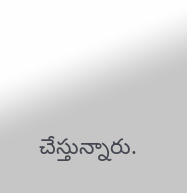చేస్తున్నారు.